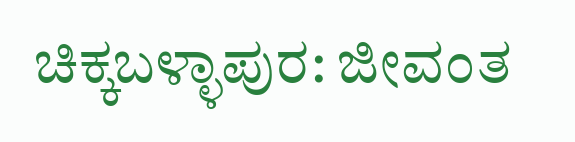ಚಿಕ್ಕಬಳ್ಳಾಪುರ: ಜೀವಂತ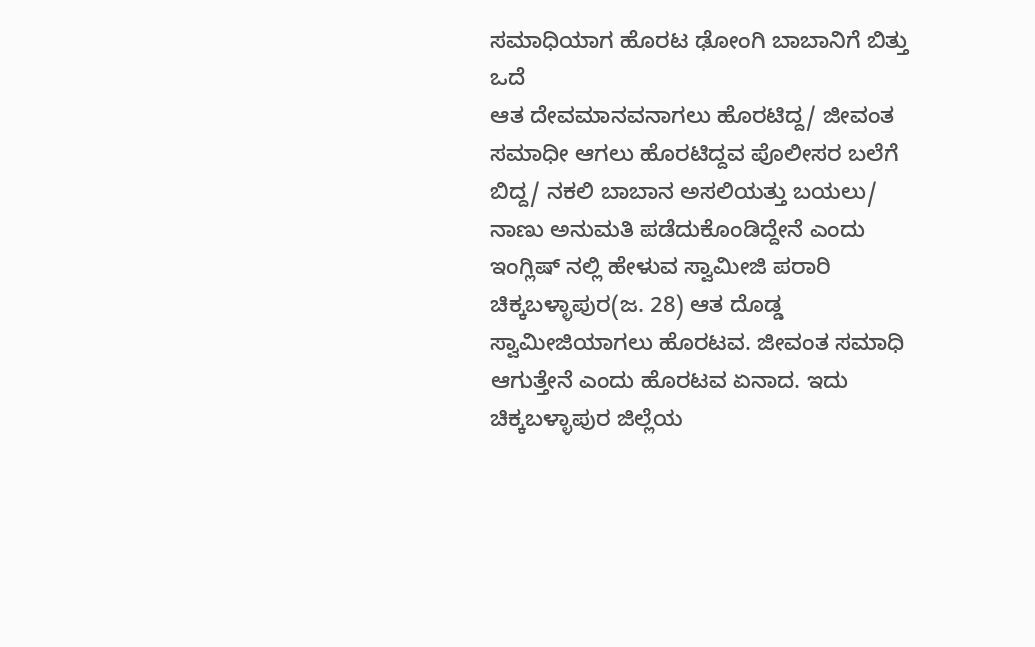ಸಮಾಧಿಯಾಗ ಹೊರಟ ಢೋಂಗಿ ಬಾಬಾನಿಗೆ ಬಿತ್ತು ಒದೆ
ಆತ ದೇವಮಾನವನಾಗಲು ಹೊರಟಿದ್ದ/ ಜೀವಂತ ಸಮಾಧೀ ಆಗಲು ಹೊರಟಿದ್ದವ ಪೊಲೀಸರ ಬಲೆಗೆ ಬಿದ್ದ/ ನಕಲಿ ಬಾಬಾನ ಅಸಲಿಯತ್ತು ಬಯಲು/ ನಾಣು ಅನುಮತಿ ಪಡೆದುಕೊಂಡಿದ್ದೇನೆ ಎಂದು ಇಂಗ್ಲಿಷ್ ನಲ್ಲಿ ಹೇಳುವ ಸ್ವಾಮೀಜಿ ಪರಾರಿ
ಚಿಕ್ಕಬಳ್ಳಾಪುರ(ಜ. 28) ಆತ ದೊಡ್ಡ ಸ್ವಾಮೀಜಿಯಾಗಲು ಹೊರಟವ. ಜೀವಂತ ಸಮಾಧಿ ಆಗುತ್ತೇನೆ ಎಂದು ಹೊರಟವ ಏನಾದ. ಇದು ಚಿಕ್ಕಬಳ್ಳಾಪುರ ಜಿಲ್ಲೆಯ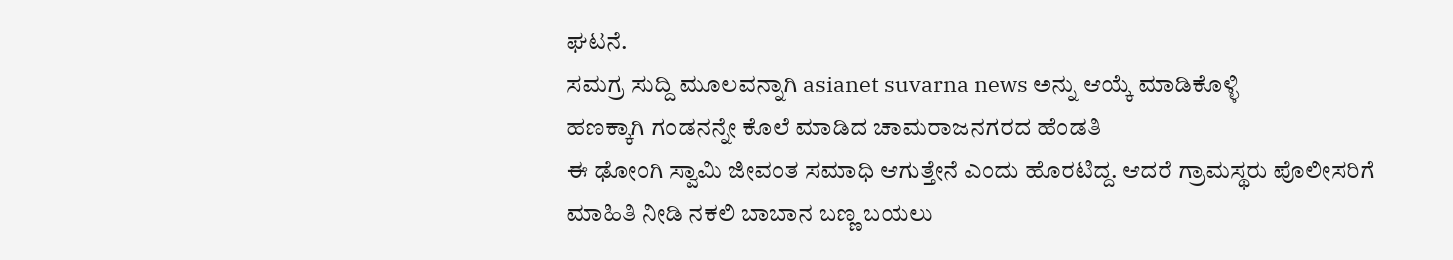ಘಟನೆ.
ಸಮಗ್ರ ಸುದ್ದಿ ಮೂಲವನ್ನಾಗಿ asianet suvarna news ಅನ್ನು ಆಯ್ಕೆ ಮಾಡಿಕೊಳ್ಳಿ
ಹಣಕ್ಕಾಗಿ ಗಂಡನನ್ನೇ ಕೊಲೆ ಮಾಡಿದ ಚಾಮರಾಜನಗರದ ಹೆಂಡತಿ
ಈ ಢೋಂಗಿ ಸ್ವಾಮಿ ಜೀವಂತ ಸಮಾಧಿ ಆಗುತ್ತೇನೆ ಎಂದು ಹೊರಟಿದ್ದ. ಆದರೆ ಗ್ರಾಮಸ್ಥರು ಪೊಲೀಸರಿಗೆ ಮಾಹಿತಿ ನೀಡಿ ನಕಲಿ ಬಾಬಾನ ಬಣ್ಣ ಬಯಲು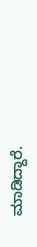ಮಾಡಿದ್ದಾರೆ.